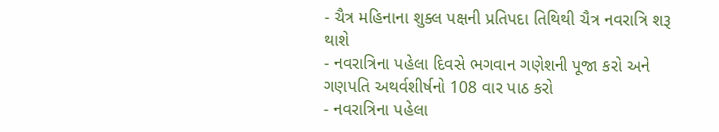- ચૈત્ર મહિનાના શુક્લ પક્ષની પ્રતિપદા તિથિથી ચૈત્ર નવરાત્રિ શરૂ થાશે
- નવરાત્રિના પહેલા દિવસે ભગવાન ગણેશની પૂજા કરો અને ગણપતિ અથર્વશીર્ષનો 108 વાર પાઠ કરો
- નવરાત્રિના પહેલા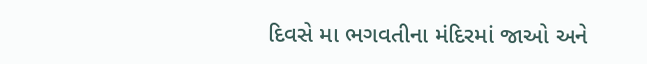દિવસે મા ભગવતીના મંદિરમાં જાઓ અને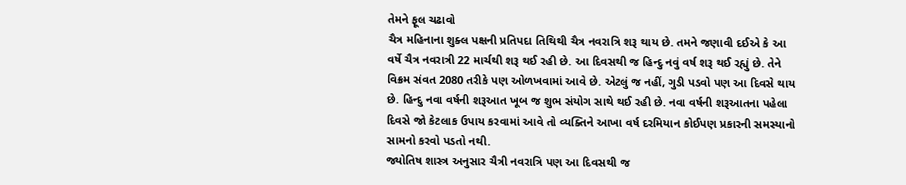તેમને ફૂલ ચઢાવો
ચૈત્ર મહિનાના શુક્લ પક્ષની પ્રતિપદા તિથિથી ચૈત્ર નવરાત્રિ શરૂ થાય છે. તમને જણાવી દઈએ કે આ વર્ષે ચૈત્ર નવરાત્રી 22 માર્ચથી શરૂ થઈ રહી છે. આ દિવસથી જ હિન્દુ નવું વર્ષ શરૂ થઈ રહ્યું છે. તેને વિક્રમ સંવત 2080 તરીકે પણ ઓળખવામાં આવે છે. એટલું જ નહીં, ગુડી પડવો પણ આ દિવસે થાય છે. હિન્દુ નવા વર્ષની શરૂઆત ખૂબ જ શુભ સંયોગ સાથે થઈ રહી છે. નવા વર્ષની શરૂઆતના પહેલા દિવસે જો કેટલાક ઉપાય કરવામાં આવે તો વ્યક્તિને આખા વર્ષ દરમિયાન કોઈપણ પ્રકારની સમસ્યાનો સામનો કરવો પડતો નથી.
જ્યોતિષ શાસ્ત્ર અનુસાર ચૈત્રી નવરાત્રિ પણ આ દિવસથી જ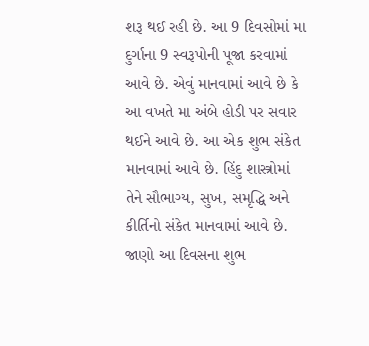શરૂ થઈ રહી છે. આ 9 દિવસોમાં મા દુર્ગાના 9 સ્વરૂપોની પૂજા કરવામાં આવે છે. એવું માનવામાં આવે છે કે આ વખતે મા અંબે હોડી પર સવાર થઈને આવે છે. આ એક શુભ સંકેત માનવામાં આવે છે. હિંદુ શાસ્ત્રોમાં તેને સૌભાગ્ય, સુખ, સમૃદ્ધિ અને કીર્તિનો સંકેત માનવામાં આવે છે. જાણો આ દિવસના શુભ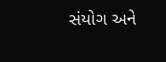સંયોગ અને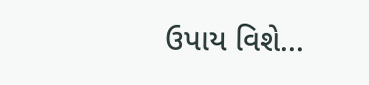ઉપાય વિશે...